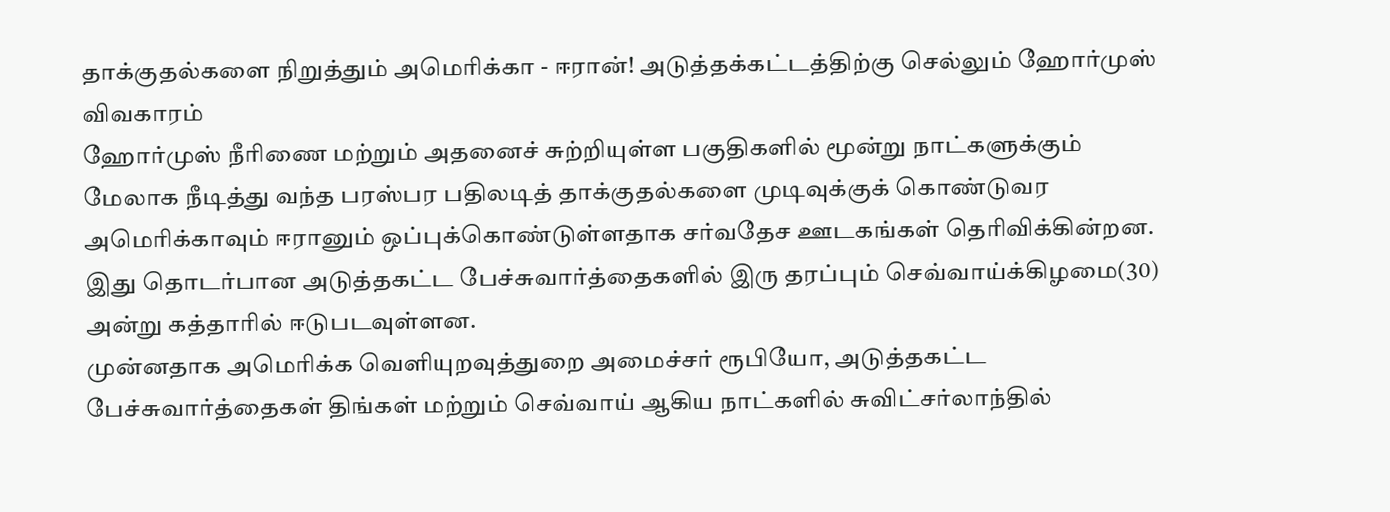தாக்குதல்களை நிறுத்தும் அமெரிக்கா - ஈரான்! அடுத்தக்கட்டத்திற்கு செல்லும் ஹோர்முஸ் விவகாரம்
ஹோர்முஸ் நீரிணை மற்றும் அதனைச் சுற்றியுள்ள பகுதிகளில் மூன்று நாட்களுக்கும் மேலாக நீடித்து வந்த பரஸ்பர பதிலடித் தாக்குதல்களை முடிவுக்குக் கொண்டுவர அமெரிக்காவும் ஈரானும் ஒப்புக்கொண்டுள்ளதாக சர்வதேச ஊடகங்கள் தெரிவிக்கின்றன.
இது தொடர்பான அடுத்தகட்ட பேச்சுவார்த்தைகளில் இரு தரப்பும் செவ்வாய்க்கிழமை(30) அன்று கத்தாரில் ஈடுபடவுள்ளன.
முன்னதாக அமெரிக்க வெளியுறவுத்துறை அமைச்சர் ரூபியோ, அடுத்தகட்ட பேச்சுவார்த்தைகள் திங்கள் மற்றும் செவ்வாய் ஆகிய நாட்களில் சுவிட்சர்லாந்தில்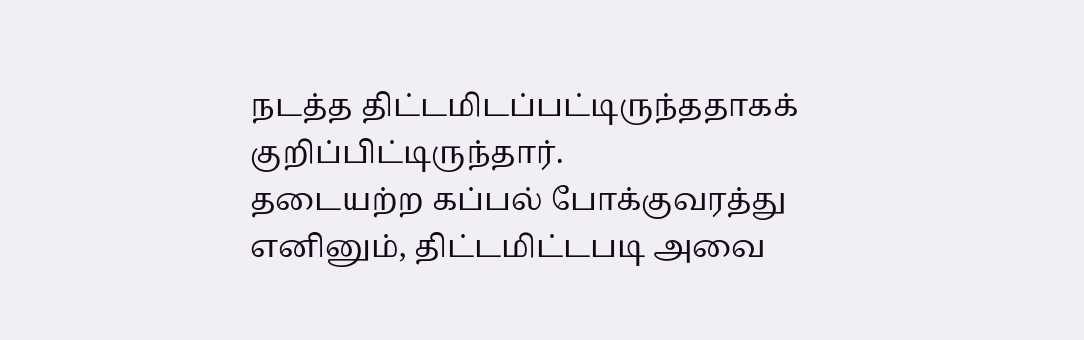நடத்த திட்டமிடப்பட்டிருந்ததாகக் குறிப்பிட்டிருந்தார்.
தடையற்ற கப்பல் போக்குவரத்து
எனினும், திட்டமிட்டபடி அவை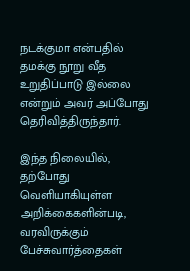நடக்குமா என்பதில் தமக்கு நூறு வீத உறுதிப்பாடு இல்லை என்றும் அவர் அப்போது தெரிவித்திருந்தார்.

இந்த நிலையில், தற்போது வெளியாகியுள்ள அறிக்கைகளின்படி, வரவிருக்கும் பேச்சுவார்த்தைகள்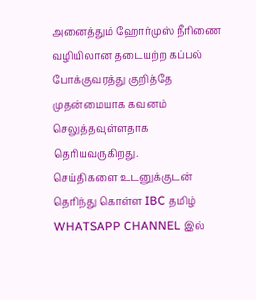அனைத்தும் ஹோர்முஸ் நீரிணை வழியிலான தடையற்ற கப்பல் போக்குவரத்து குறித்தே முதன்மையாக கவனம் செலுத்தவுள்ளதாக தெரியவருகிறது.
செய்திகளை உடனுக்குடன் தெரிந்து கொள்ள IBC தமிழ் WHATSAPP CHANNEL இல்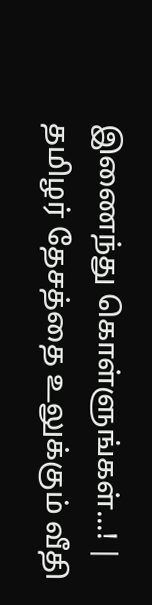இணைந்து கொள்ளுங்கள்...! |
தமிழர் தேசத்தை உலுக்கும் வீதி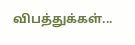விபத்துக்கள்...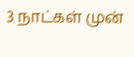3 நாட்கள் முன்